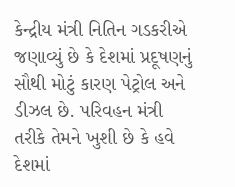કેન્દ્રીય મંત્રી નિતિન ગડકરીએ જણાવ્યું છે કે દેશમાં પ્રદૂષણનું સૌથી મોટું કારણ પેટ્રોલ અને ડીઝલ છે. પરિવહન મંત્રી તરીકે તેમને ખુશી છે કે હવે દેશમાં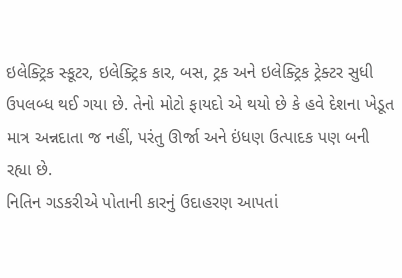ઇલેક્ટ્રિક સ્કૂટર, ઇલેક્ટ્રિક કાર, બસ, ટ્રક અને ઇલેક્ટ્રિક ટ્રેક્ટર સુધી ઉપલબ્ધ થઈ ગયા છે. તેનો મોટો ફાયદો એ થયો છે કે હવે દેશના ખેડૂત માત્ર અન્નદાતા જ નહીં, પરંતુ ઊર્જા અને ઇંધણ ઉત્પાદક પણ બની રહ્યા છે.
નિતિન ગડકરીએ પોતાની કારનું ઉદાહરણ આપતાં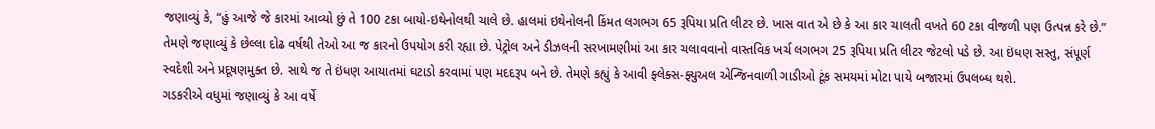જણાવ્યું કે, “હું આજે જે કારમાં આવ્યો છું તે 100 ટકા બાયો-ઇથેનોલથી ચાલે છે. હાલમાં ઇથેનોલની કિંમત લગભગ 65 રૂપિયા પ્રતિ લીટર છે. ખાસ વાત એ છે કે આ કાર ચાલતી વખતે 60 ટકા વીજળી પણ ઉત્પન્ન કરે છે.”
તેમણે જણાવ્યું કે છેલ્લા દોઢ વર્ષથી તેઓ આ જ કારનો ઉપયોગ કરી રહ્યા છે. પેટ્રોલ અને ડીઝલની સરખામણીમાં આ કાર ચલાવવાનો વાસ્તવિક ખર્ચ લગભગ 25 રૂપિયા પ્રતિ લીટર જેટલો પડે છે. આ ઇંધણ સસ્તુ, સંપૂર્ણ સ્વદેશી અને પ્રદૂષણમુક્ત છે. સાથે જ તે ઇંધણ આયાતમાં ઘટાડો કરવામાં પણ મદદરૂપ બને છે. તેમણે કહ્યું કે આવી ફ્લેક્સ-ફ્યુઅલ એન્જિનવાળી ગાડીઓ ટૂંક સમયમાં મોટા પાયે બજારમાં ઉપલબ્ધ થશે.
ગડકરીએ વધુમાં જણાવ્યું કે આ વર્ષે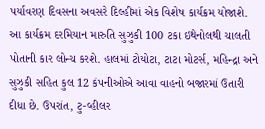પર્યાવરણ દિવસના અવસરે દિલ્હીમાં એક વિશેષ કાર્યક્રમ યોજાશે. આ કાર્યક્રમ દરમિયાન મારુતિ સુઝુકી 100 ટકા ઇથેનોલથી ચાલતી પોતાની કાર લોન્ચ કરશે. હાલમાં ટોયોટા, ટાટા મોટર્સ, મહિન્દ્રા અને સુઝુકી સહિત કુલ 12 કંપનીઓએ આવા વાહનો બજારમાં ઉતારી દીધા છે. ઉપરાંત, ટુ-વ્હીલર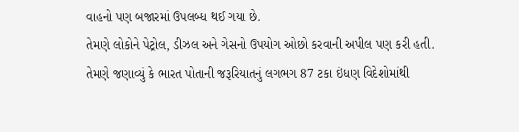વાહનો પણ બજારમાં ઉપલબ્ધ થઈ ગયા છે.
તેમણે લોકોને પેટ્રોલ, ડીઝલ અને ગેસનો ઉપયોગ ઓછો કરવાની અપીલ પણ કરી હતી. તેમણે જણાવ્યું કે ભારત પોતાની જરૂરિયાતનું લગભગ 87 ટકા ઇંધણ વિદેશોમાંથી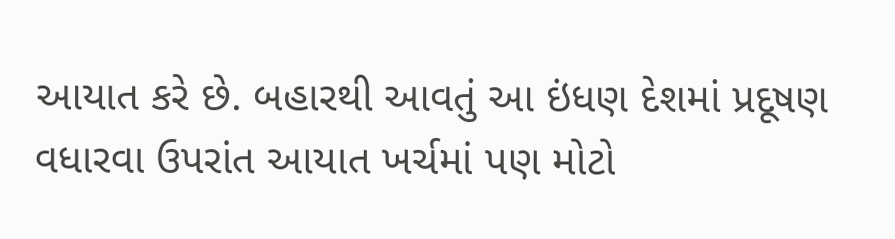આયાત કરે છે. બહારથી આવતું આ ઇંધણ દેશમાં પ્રદૂષણ વધારવા ઉપરાંત આયાત ખર્ચમાં પણ મોટો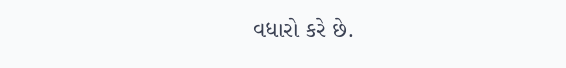વધારો કરે છે.